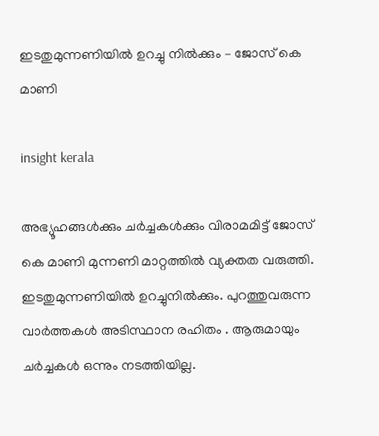ഇടതുമുന്നണിയിൽ ഉറച്ചു നിൽക്കും – ജോസ് കെ മാണി

insight kerala

അഭ്യൂഹങ്ങൾക്കും ചർച്ചകൾക്കും വിരാമമിട്ട് ജോസ് കെ മാണി മുന്നണി മാറ്റത്തിൽ വ്യക്തത വരുത്തി. ഇടതുമുന്നണിയിൽ ഉറച്ചുനിൽക്കും. പുറത്തുവരുന്ന വാർത്തകൾ അടിസ്ഥാന രഹിതം . ആരുമായും ചർച്ചകൾ ഒന്നും നടത്തിയില്ല.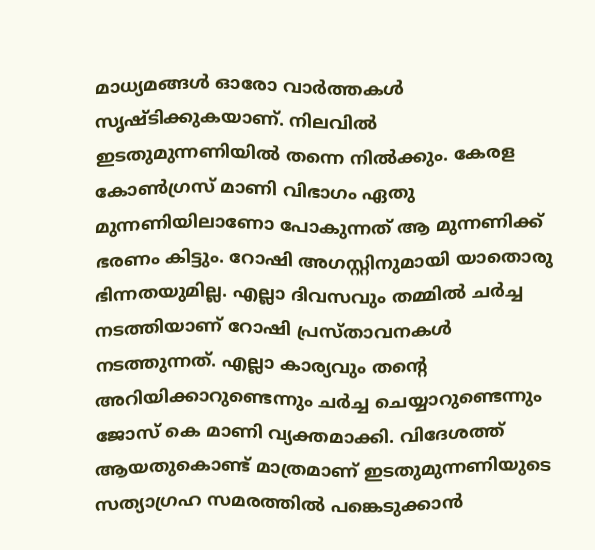മാധ്യമങ്ങൾ ഓരോ വാർത്തകൾ സൃഷ്ടിക്കുകയാണ്. നിലവിൽ ഇടതുമുന്നണിയിൽ തന്നെ നിൽക്കും. കേരള കോൺഗ്രസ് മാണി വിഭാഗം ഏതു മുന്നണിയിലാണോ പോകുന്നത് ആ മുന്നണിക്ക് ഭരണം കിട്ടും. റോഷി അഗസ്റ്റിനുമായി യാതൊരു ഭിന്നതയുമില്ല. എല്ലാ ദിവസവും തമ്മിൽ ചർച്ച നടത്തിയാണ് റോഷി പ്രസ്താവനകൾ നടത്തുന്നത്. എല്ലാ കാര്യവും തന്റെ അറിയിക്കാറുണ്ടെന്നും ചർച്ച ചെയ്യാറുണ്ടെന്നും ജോസ് കെ മാണി വ്യക്തമാക്കി. വിദേശത്ത് ആയതുകൊണ്ട് മാത്രമാണ് ഇടതുമുന്നണിയുടെ സത്യാഗ്രഹ സമരത്തിൽ പങ്കെടുക്കാൻ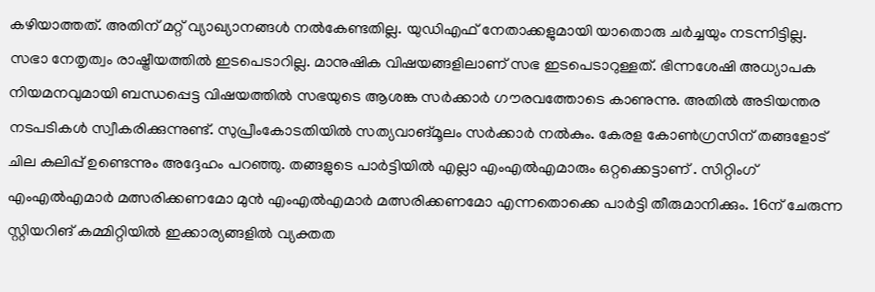കഴിയാത്തത്. അതിന് മറ്റ് വ്യാഖ്യാനങ്ങൾ നൽകേണ്ടതില്ല. യുഡിഎഫ് നേതാക്കളുമായി യാതൊരു ചർച്ചയും നടന്നിട്ടില്ല. സഭാ നേതൃത്വം രാഷ്ട്രീയത്തിൽ ഇടപെടാറില്ല. മാനുഷിക വിഷയങ്ങളിലാണ് സഭ ഇടപെടാറുള്ളത്. ഭിന്നശേഷി അധ്യാപക നിയമനവുമായി ബന്ധപ്പെട്ട വിഷയത്തിൽ സഭയുടെ ആശങ്ക സർക്കാർ ഗൗരവത്തോടെ കാണുന്നു. അതിൽ അടിയന്തര നടപടികൾ സ്വീകരിക്കുന്നുണ്ട്. സുപ്രീംകോടതിയിൽ സത്യവാങ്മൂലം സർക്കാർ നൽകും. കേരള കോൺഗ്രസിന് തങ്ങളോട് ചില കലിപ്പ് ഉണ്ടെന്നും അദ്ദേഹം പറഞ്ഞു. തങ്ങളുടെ പാർട്ടിയിൽ എല്ലാ എംഎൽഎമാരും ഒറ്റക്കെട്ടാണ് . സിറ്റിംഗ് എംഎൽഎമാർ മത്സരിക്കണമോ മുൻ എംഎൽഎമാർ മത്സരിക്കണമോ എന്നതൊക്കെ പാർട്ടി തീരുമാനിക്കും. 16ന് ചേരുന്ന സ്റ്റിയറിങ് കമ്മിറ്റിയിൽ ഇക്കാര്യങ്ങളിൽ വ്യക്തത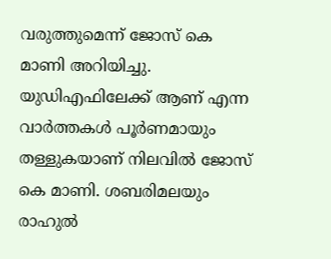വരുത്തുമെന്ന് ജോസ് കെ മാണി അറിയിച്ചു. യുഡിഎഫിലേക്ക് ആണ് എന്ന വാർത്തകൾ പൂർണമായും തള്ളുകയാണ് നിലവിൽ ജോസ് കെ മാണി. ശബരിമലയും രാഹുൽ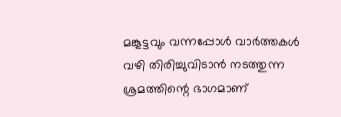മങ്കൂട്ടവും വന്നപ്പോൾ വാർത്തകൾ വഴി തിരിച്ചുവിടാൻ നടത്തുന്ന ശ്രമത്തിന്റെ ഭാഗമാണ്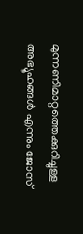മുന്നണിമാറ്റത്തെക്കുറിച്ചുള്ള അഭ്യൂഹങ്ങൾ എന്നും ജോസ്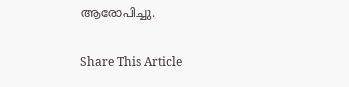ആരോപിച്ചു.

Share This Article